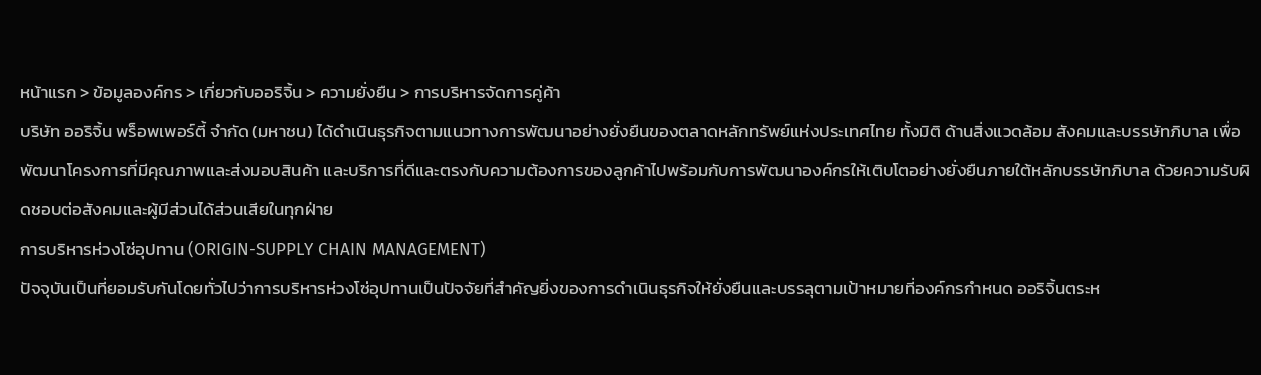หน้าแรก > ข้อมูลองค์กร > เกี่ยวกับออริจิ้น > ความยั่งยืน > การบริหารจัดการคู่ค้า
บริษัท ออริจิ้น พร็อพเพอร์ตี้ จำกัด (มหาชน) ได้ดำเนินธุรกิจตามแนวทางการพัฒนาอย่างยั่งยืนของตลาดหลักทรัพย์แห่งประเทศไทย ทั้งมิติ ด้านสิ่งแวดล้อม สังคมและบรรษัทภิบาล เพื่อพัฒนาโครงการที่มีคุณภาพและส่งมอบสินค้า และบริการที่ดีและตรงกับความต้องการของลูกค้าไปพร้อมกับการพัฒนาองค์กรให้เติบโตอย่างยั่งยืนภายใต้หลักบรรษัทภิบาล ด้วยความรับผิดชอบต่อสังคมและผู้มีส่วนได้ส่วนเสียในทุกฝ่าย
การบริหารห่วงโซ่อุปทาน (ORIGIN-SUPPLY CHAIN MANAGEMENT)
ปัจจุบันเป็นที่ยอมรับกันโดยทั่วไปว่าการบริหารห่วงโซ่อุปทานเป็นปัจจัยที่สำคัญยิ่งของการดำเนินธุรกิจให้ยั่งยืนและบรรลุตามเป้าหมายที่องค์กรกำหนด ออริจิ้นตระห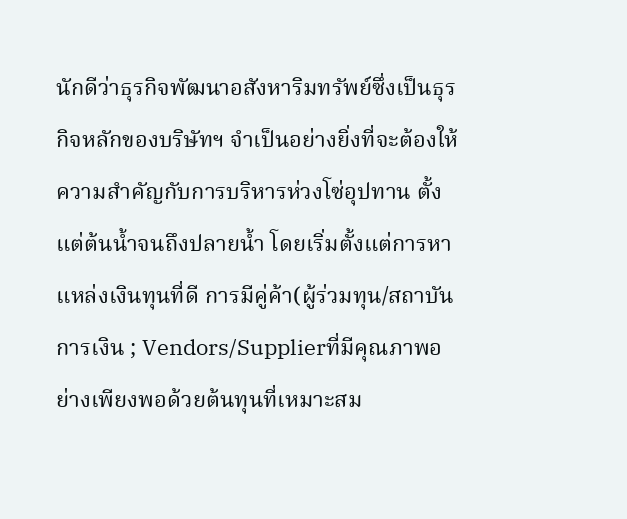นักดีว่าธุรกิจพัฒนาอสังหาริมทรัพย์ซึ่งเป็นธุรกิจหลักของบริษัทฯ จำเป็นอย่างยิ่งที่จะต้องให้ความสำคัญกับการบริหารห่วงโซ่อุปทาน ตั้งแต่ต้นน้ำจนถึงปลายน้ำ โดยเริ่มตั้งแต่การหาแหล่งเงินทุนที่ดี การมีคู่ค้า(ผู้ร่วมทุน/สถาบันการเงิน ; Vendors/Supplierที่มีคุณภาพอย่างเพียงพอด้วยต้นทุนที่เหมาะสม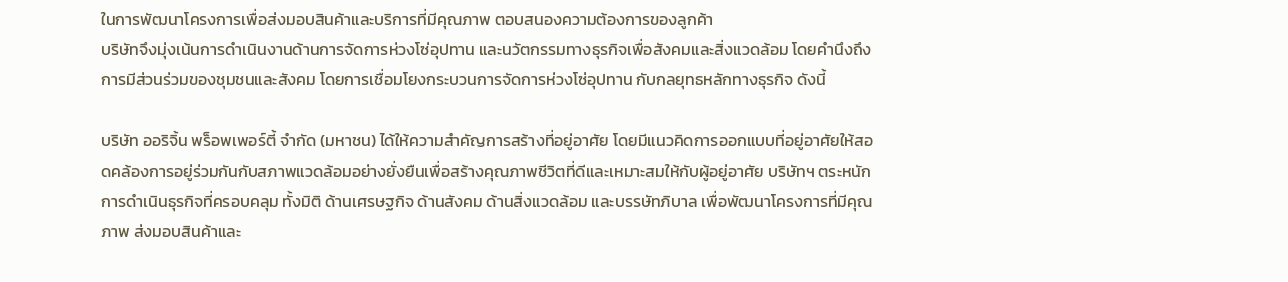ในการพัฒนาโครงการเพื่อส่งมอบสินค้าและบริการที่มีคุณภาพ ตอบสนองความต้องการของลูกค้า
บริษัทจึงมุ่งเน้นการดำเนินงานด้านการจัดการห่วงโซ่อุปทาน และนวัตกรรมทางธุรกิจเพื่อสังคมและสิ่งแวดล้อม โดยคำนึงถึงการมีส่วนร่วมของชุมชนและสังคม โดยการเชื่อมโยงกระบวนการจัดการห่วงโซ่อุปทาน กับกลยุทธหลักทางธุรกิจ ดังนี้

บริษัท ออริจิ้น พร็อพเพอร์ตี้ จำกัด (มหาชน) ได้ให้ความสำคัญการสร้างที่อยู่อาศัย โดยมีแนวคิดการออกแบบที่อยู่อาศัยให้สอดคล้องการอยู่ร่วมกันกับสภาพแวดล้อมอย่างยั่งยืนเพื่อสร้างคุณภาพชีวิตที่ดีและเหมาะสมให้กับผู้อยู่อาศัย บริษัทฯ ตระหนักการดำเนินธุรกิจที่ครอบคลุม ทั้งมิติ ด้านเศรษฐกิจ ด้านสังคม ด้านสิ่งแวดล้อม และบรรษัทภิบาล เพื่อพัฒนาโครงการที่มีคุณภาพ ส่งมอบสินค้าและ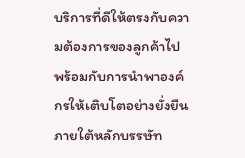บริการที่ดีให้ตรงกับความต้องการของลูกค้าไป พร้อมกับการนำพาองค์กรให้เติบโตอย่างยั่งยืนภายใต้หลักบรรษัท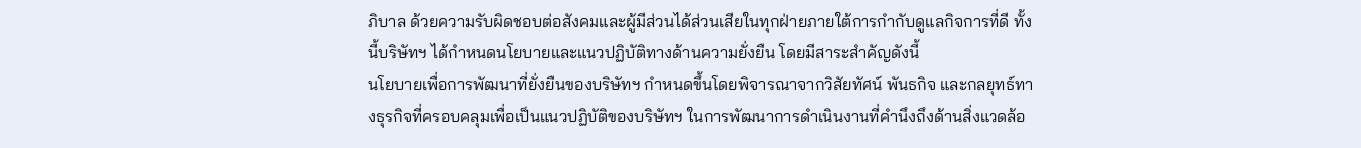ภิบาล ด้วยความรับผิดชอบต่อสังคมและผู้มีส่วนได้ส่วนเสียในทุกฝ่ายภายใต้การกำกับดูแลกิจการที่ดี ทั้งนี้บริษัทฯ ได้กำหนดนโยบายและแนวปฏิบัติทางด้านความยั่งยืน โดยมีสาระสำคัญดังนี้
นโยบายเพื่อการพัฒนาที่ยั่งยืนของบริษัทฯ กำหนดขึ้นโดยพิจารณาจากวิสัยทัศน์ พันธกิจ และกลยุทธ์ทางธุรกิจที่ครอบคลุมเพื่อเป็นแนวปฏิบัติของบริษัทฯ ในการพัฒนาการดำเนินงานที่คำนึงถึงด้านสิ่งแวดล้อ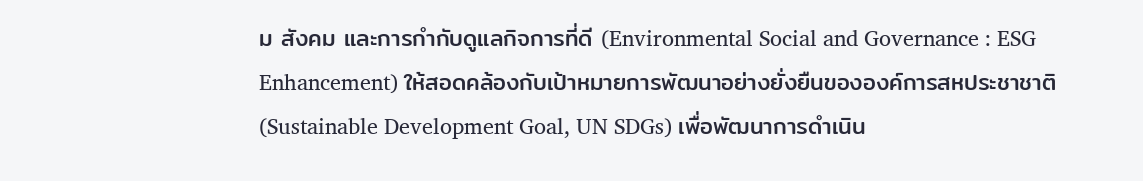ม สังคม และการกำกับดูแลกิจการที่ดี (Environmental Social and Governance : ESG Enhancement) ให้สอดคล้องกับเป้าหมายการพัฒนาอย่างยั่งยืนขององค์การสหประชาชาติ (Sustainable Development Goal, UN SDGs) เพื่อพัฒนาการดำเนิน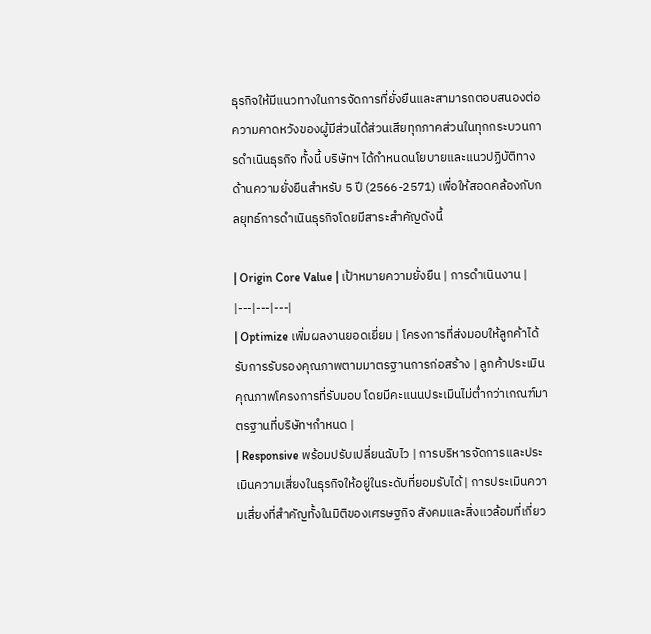ธุรกิจให้มีแนวทางในการจัดการที่ยั่งยืนและสามารถตอบสนองต่อความคาดหวังของผู้มีส่วนได้ส่วนเสียทุกภาคส่วนในทุกกระบวนการดำเนินธุรกิจ ทั้งนี้ บริษัทฯ ได้กำหนดนโยบายและแนวปฏิบัติทางด้านความยั่งยืนสำหรับ 5 ปี (2566-2571) เพื่อให้สอดคล้องกับกลยุทธ์การดำเนินธุรกิจโดยมีสาระสำคัญดังนี้

| Origin Core Value | เป้าหมายความยั่งยืน | การดำเนินงาน |
|---|---|---|
| Optimize เพิ่มผลงานยอดเยี่ยม | โครงการที่ส่งมอบให้ลูกค้าได้รับการรับรองคุณภาพตามมาตรฐานการก่อสร้าง | ลูกค้าประเมินคุณภาพโครงการที่รับมอบ โดยมีคะแนนประเมินไม่ต่ำกว่าเกณฑ์มาตรฐานที่บริษัทฯกำหนด |
| Responsive พร้อมปรับเปลี่ยนฉับไว | การบริหารจัดการและประเมินความเสี่ยงในธุรกิจให้อยู่ในระดับที่ยอมรับได้ | การประเมินความเสี่ยงที่สำคัญทั้งในมิติของเศรษฐกิจ สังคมและสิ่งแวล้อมที่เกี่ยว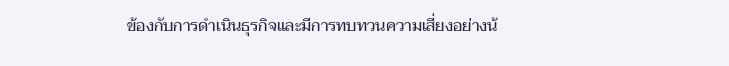ข้องกับการดำเนินธุรกิจและมีการทบทวนความเสี่ยงอย่างน้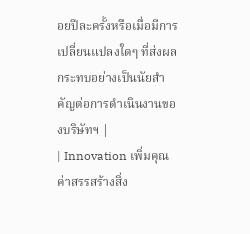อยปีละครั้งหรือเมื่อมีการเปลี่ยนแปลงใดๆ ที่ส่งผลกระทบอย่างเป็นนัยสำคัญต่อการดำเนินงานของบริษัทฯ |
| Innovation เพิ่มคุณค่าสรรสร้างสิ่ง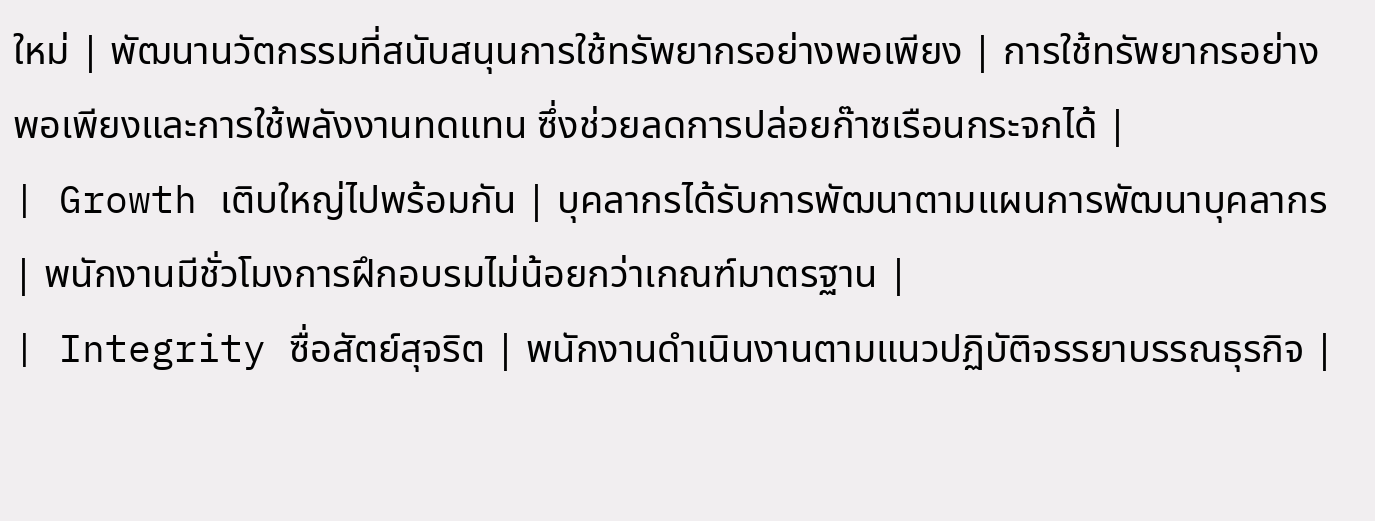ใหม่ | พัฒนานวัตกรรมที่สนับสนุนการใช้ทรัพยากรอย่างพอเพียง | การใช้ทรัพยากรอย่างพอเพียงและการใช้พลังงานทดแทน ซึ่งช่วยลดการปล่อยก๊าซเรือนกระจกได้ |
| Growth เติบใหญ่ไปพร้อมกัน | บุคลากรได้รับการพัฒนาตามแผนการพัฒนาบุคลากร | พนักงานมีชั่วโมงการฝึกอบรมไม่น้อยกว่าเกณฑ์มาตรฐาน |
| Integrity ซื่อสัตย์สุจริต | พนักงานดำเนินงานตามแนวปฏิบัติจรรยาบรรณธุรกิจ |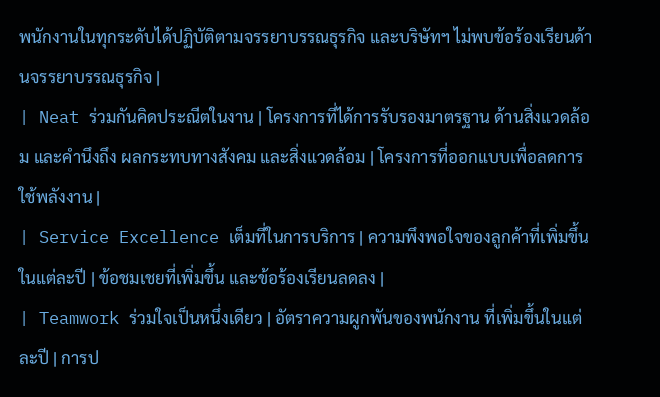พนักงานในทุกระดับได้ปฏิบัติตามจรรยาบรรณธุรกิจ และบริษัทฯ ไม่พบข้อร้องเรียนด้านจรรยาบรรณธุรกิจ |
| Neat ร่วมกันคิดประณีตในงาน | โครงการที่ได้การรับรองมาตรฐาน ด้านสิ่งแวดล้อม และคำนึงถึง ผลกระทบทางสังคม และสิ่งแวดล้อม | โครงการที่ออกแบบเพื่อลดการใช้พลังงาน |
| Service Excellence เต็มที่ในการบริการ | ความพึงพอใจของลูกค้าที่เพิ่มขึ้น ในแต่ละปี | ข้อชมเชยที่เพิ่มขึ้น และข้อร้องเรียนลดลง |
| Teamwork ร่วมใจเป็นหนึ่งเดียว | อัตราความผูกพันของพนักงาน ที่เพิ่มขึ้นในแต่ละปี | การป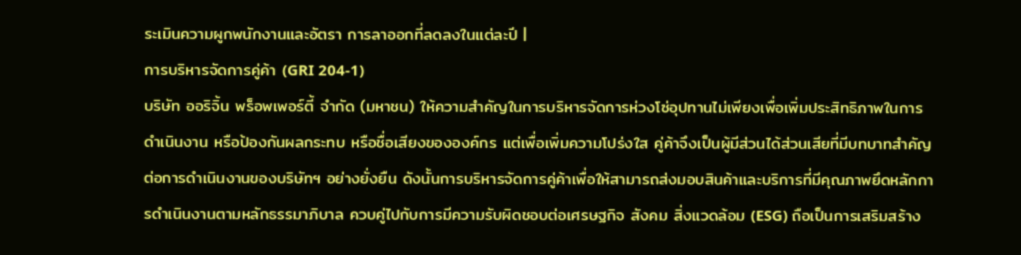ระเมินความผูกพนักงานและอัตรา การลาออกที่ลดลงในแต่ละปี |
การบริหารจัดการคู่ค้า (GRI 204-1)
บริษัท ออริจิ้น พร็อพเพอร์ตี้ จำกัด (มหาชน) ให้ความสำคัญในการบริหารจัดการห่วงโซ่อุปทานไม่เพียงเพื่อเพิ่มประสิทธิภาพในการดำเนินงาน หรือป้องกันผลกระทบ หรือชื่อเสียงขององค์กร แต่เพื่อเพิ่มความโปร่งใส คู่ค้าจึงเป็นผู้มีส่วนได้ส่วนเสียที่มีบทบาทสำคัญต่อการดำเนินงานของบริษัทฯ อย่างยั่งยืน ดังนั้นการบริหารจัดการคู่ค้าเพื่อให้สามารถส่งมอบสินค้าและบริการที่มีคุณภาพยึดหลักการดำเนินงานตามหลักธรรมาภิบาล ควบคู่ไปกับการมีความรับผิดชอบต่อเศรษฐกิจ สังคม สิ่งแวดล้อม (ESG) ถือเป็นการเสริมสร้าง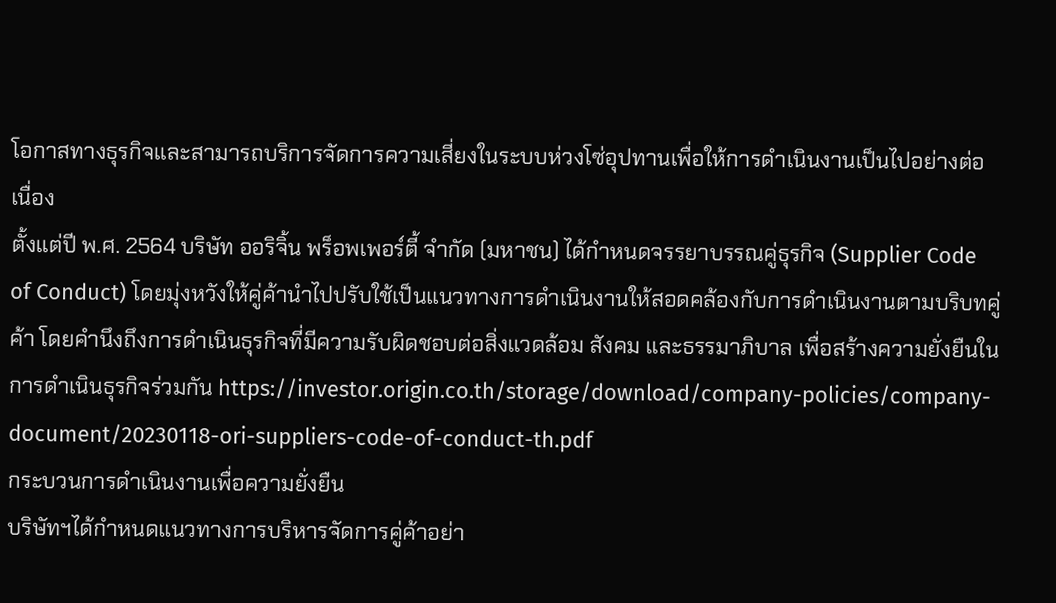โอกาสทางธุรกิจและสามารถบริการจัดการความเสี่ยงในระบบห่วงโซ่อุปทานเพื่อให้การดำเนินงานเป็นไปอย่างต่อเนื่อง
ตั้งแต่ปี พ.ศ. 2564 บริษัท ออริจิ้น พร็อพเพอร์ตี้ จำกัด (มหาชน) ได้กำหนดจรรยาบรรณคู่ธุรกิจ (Supplier Code of Conduct) โดยมุ่งหวังให้คู่ค้านำไปปรับใช้เป็นแนวทางการดำเนินงานให้สอดคล้องกับการดำเนินงานตามบริบทคู่ค้า โดยคำนึงถึงการดำเนินธุรกิจที่มีความรับผิดชอบต่อสิ่งแวดล้อม สังคม และธรรมาภิบาล เพื่อสร้างความยั่งยืนในการดำเนินธุรกิจร่วมกัน https://investor.origin.co.th/storage/download/company-policies/company-document/20230118-ori-suppliers-code-of-conduct-th.pdf
กระบวนการดำเนินงานเพื่อความยั่งยืน
บริษัทฯได้กำหนดแนวทางการบริหารจัดการคู่ค้าอย่า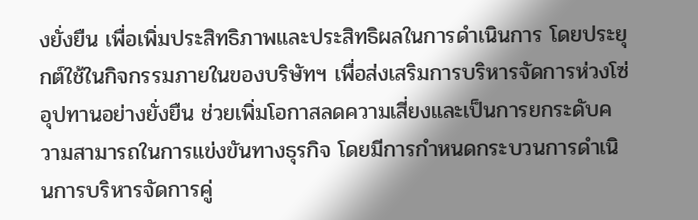งยั่งยืน เพื่อเพิ่มประสิทธิภาพและประสิทธิผลในการดำเนินการ โดยประยุกต์ใช้ในกิจกรรมภายในของบริษัทฯ เพื่อส่งเสริมการบริหารจัดการห่วงโซ่อุปทานอย่างยั่งยืน ช่วยเพิ่มโอกาสลดความเสี่ยงและเป็นการยกระดับความสามารถในการแข่งขันทางธุรกิจ โดยมีการกำหนดกระบวนการดำเนินการบริหารจัดการคู่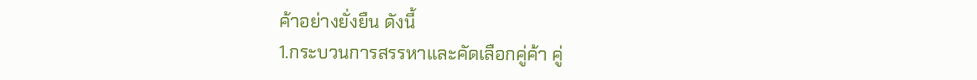ค้าอย่างยั่งยืน ดังนี้
1.กระบวนการสรรหาและคัดเลือกคู่ค้า คู่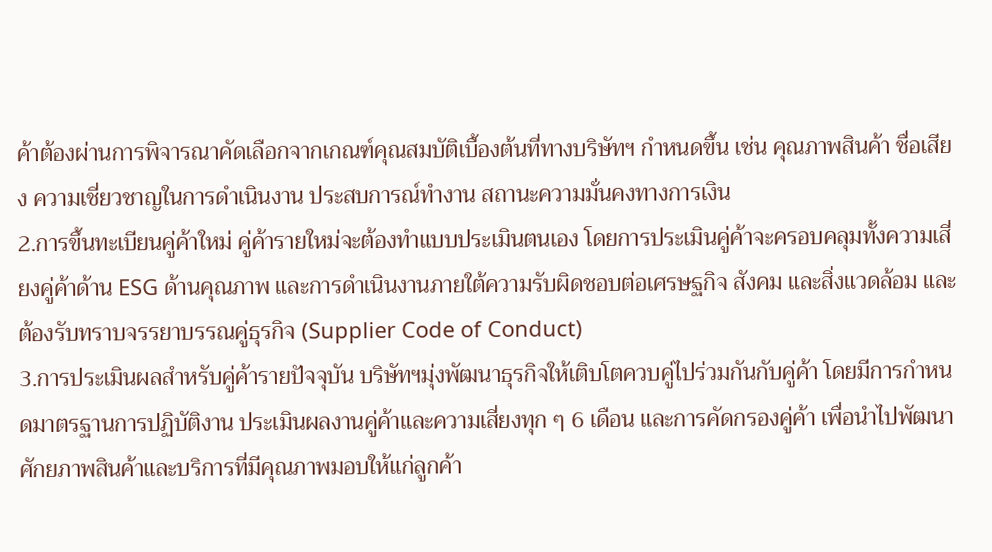ค้าต้องผ่านการพิจารณาคัดเลือกจากเกณฑ์คุณสมบัติเบื้องต้นที่ทางบริษัทฯ กำหนดขึ้น เช่น คุณภาพสินค้า ชื่อเสียง ความเชี่ยวชาญในการดำเนินงาน ประสบการณ์ทำงาน สถานะความมั่นคงทางการเงิน
2.การขึ้นทะเบียนคู่ค้าใหม่ คู่ค้ารายใหม่จะต้องทำแบบประเมินตนเอง โดยการประเมินคู่ค้าจะครอบคลุมทั้งความเสี่ยงคู่ค้าด้าน ESG ด้านคุณภาพ และการดำเนินงานภายใต้ความรับผิดชอบต่อเศรษฐกิจ สังคม และสิ่งแวดล้อม และต้องรับทราบจรรยาบรรณคู่ธุรกิจ (Supplier Code of Conduct)
3.การประเมินผลสำหรับคู่ค้ารายปัจจุบัน บริษัทฯมุ่งพัฒนาธุรกิจให้เติบโตควบคู่ไปร่วมกันกับคู่ค้า โดยมีการกำหนดมาตรฐานการปฏิบัติงาน ประเมินผลงานคู่ค้าและความเสี่ยงทุก ๆ 6 เดือน และการคัดกรองคู่ค้า เพื่อนำไปพัฒนาศักยภาพสินค้าและบริการที่มีคุณภาพมอบให้แก่ลูกค้า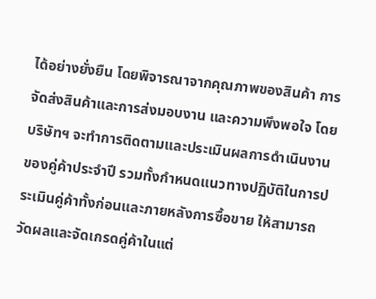ได้อย่างยั่งยืน โดยพิจารณาจากคุณภาพของสินค้า การจัดส่งสินค้าและการส่งมอบงาน และความพึงพอใจ โดยบริษัทฯ จะทำการติดตามและประเมินผลการดำเนินงานของคู่ค้าประจำปี รวมทั้งกำหนดแนวทางปฏิบัติในการประเมินคู่ค้าทั้งก่อนและภายหลังการซื้อขาย ให้สามารถวัดผลและจัดเกรดคู่ค้าในแต่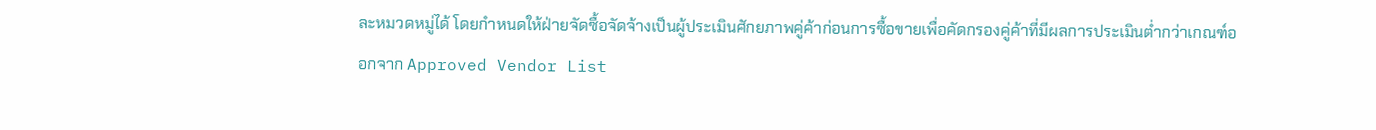ละหมวดหมู่ได้ โดยกำหนดให้ฝ่ายจัดซื้อจัดจ้างเป็นผู้ประเมินศักยภาพคู่ค้าก่อนการซื้อขายเพื่อคัดกรองคู่ค้าที่มีผลการประเมินต่ำกว่าเกณฑ์ออกจาก Approved Vendor List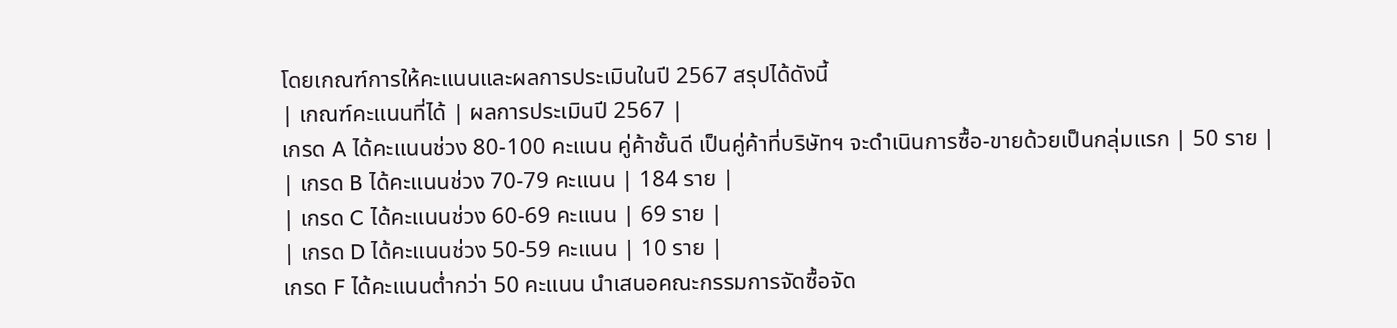โดยเกณฑ์การให้คะแนนและผลการประเมินในปี 2567 สรุปได้ดังนี้
| เกณฑ์คะแนนที่ได้ | ผลการประเมินปี 2567 |
เกรด A ได้คะแนนช่วง 80-100 คะแนน คู่ค้าชั้นดี เป็นคู่ค้าที่บริษัทฯ จะดำเนินการซื้อ-ขายด้วยเป็นกลุ่มแรก | 50 ราย |
| เกรด B ได้คะแนนช่วง 70-79 คะแนน | 184 ราย |
| เกรด C ได้คะแนนช่วง 60-69 คะแนน | 69 ราย |
| เกรด D ได้คะแนนช่วง 50-59 คะแนน | 10 ราย |
เกรด F ได้คะแนนต่ำกว่า 50 คะแนน นำเสนอคณะกรรมการจัดซื้อจัด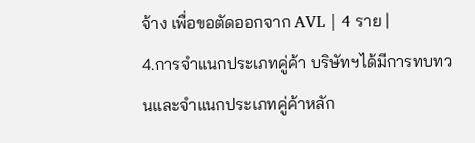จ้าง เพื่อขอตัดออกจาก AVL | 4 ราย |
4.การจำแนกประเภทคู่ค้า บริษัทฯได้มีการทบทวนและจำแนกประเภทคู่ค้าหลัก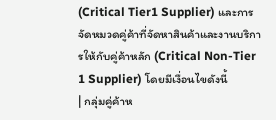(Critical Tier1 Supplier) และการจัดหมวดคู่ค้าที่จัดหาสินค้าและงานบริการให้กับคู่ค้าหลัก (Critical Non-Tier 1 Supplier) โดยมีเงื่อนไขดังนี้
| กลุ่มคู่ค้าห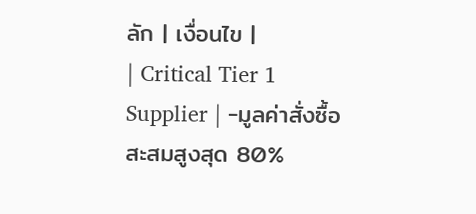ลัก | เงื่อนไข |
| Critical Tier 1 Supplier | -มูลค่าสั่งซื้อสะสมสูงสุด 80%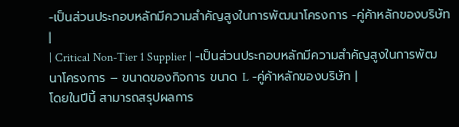-เป็นส่วนประกอบหลักมีความสำคัญสูงในการพัฒนาโครงการ -คู่ค้าหลักของบริษัท |
| Critical Non-Tier 1 Supplier | -เป็นส่วนประกอบหลักมีความสำคัญสูงในการพัฒนาโครงการ – ขนาดของกิจการ ขนาด L -คู่ค้าหลักของบริษัท |
โดยในปีนี้ สามารถสรุปผลการ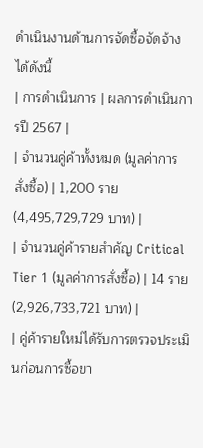ดำเนินงานด้านการจัดซื้อจัดจ้างได้ดังนี้
| การดำเนินการ | ผลการดำเนินการปี 2567 |
| จำนวนคู่ค้าทั้งหมด (มูลค่าการสั่งซื้อ) | 1,200 ราย (4,495,729,729 บาท) |
| จำนวนคู่ค้ารายสำคัญ Critical Tier 1 (มูลค่าการสั่งซื้อ) | 14 ราย (2,926,733,721 บาท) |
| คู่ค้ารายใหม่ได้รับการตรวจประเมินก่อนการซื้อขา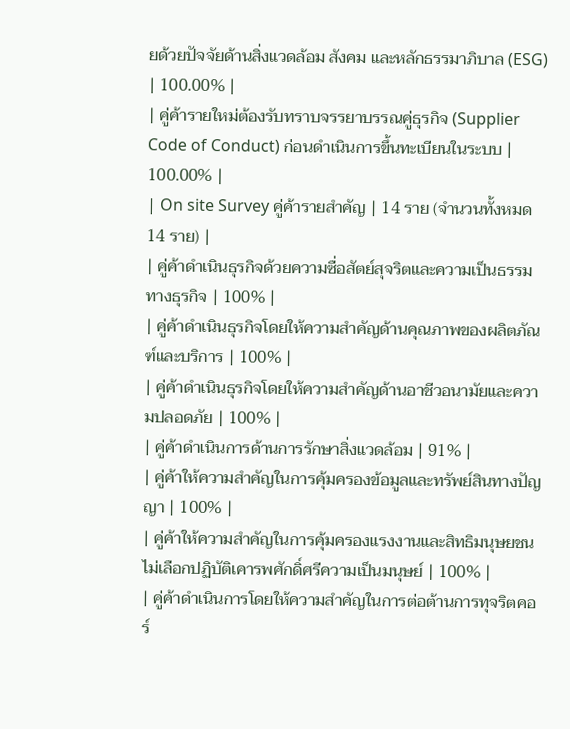ยด้วยปัจจัยด้านสิ่งแวดล้อม สังคม และหลักธรรมาภิบาล (ESG) | 100.00% |
| คู่ค้ารายใหม่ต้องรับทราบจรรยาบรรณคู่ธุรกิจ (Supplier Code of Conduct) ก่อนดำเนินการขึ้นทะเบียนในระบบ | 100.00% |
| On site Survey คู่ค้ารายสำคัญ | 14 ราย (จำนวนทั้งหมด 14 ราย) |
| คู่ค้าดำเนินธุรกิจด้วยความซื่อสัตย์สุจริตและความเป็นธรรมทางธุรกิจ | 100% |
| คู่ค้าดำเนินธุรกิจโดยให้ความสำคัญด้านคุณภาพของผลิตภัณฑ์และบริการ | 100% |
| คู่ค้าดำเนินธุรกิจโดยให้ความสำคัญด้านอาชีวอนามัยและความปลอดภัย | 100% |
| คู่ค้าดำเนินการด้านการรักษาสิ่งแวดล้อม | 91% |
| คู่ค้าให้ความสำคัญในการคุ้มครองข้อมูลและทรัพย์สินทางปัญญา | 100% |
| คู่ค้าให้ความสำคัญในการคุ้มครองแรงงานและสิทธิมนุษยชน ไม่เลือกปฏิบัติเคารพศักดิ์ศรีความเป็นมนุษย์ | 100% |
| คู่ค้าดำเนินการโดยให้ความสำคัญในการต่อต้านการทุจริตคอร์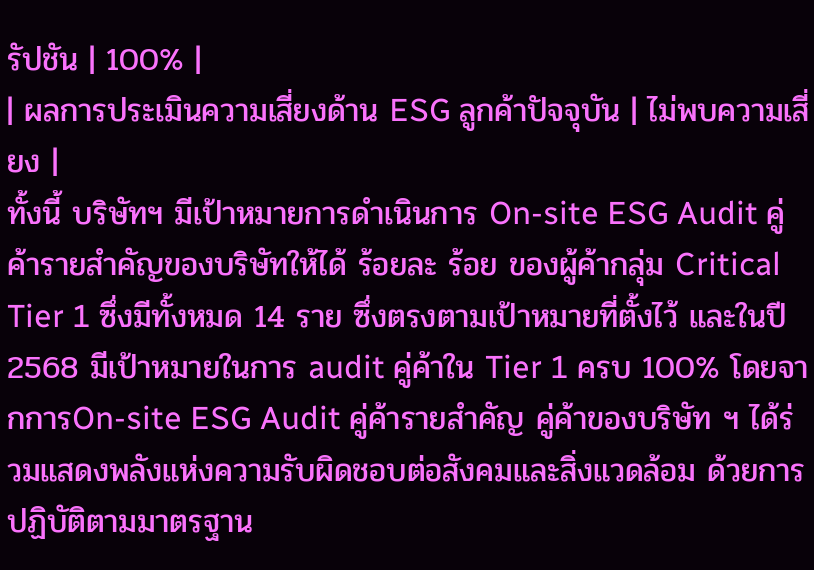รัปชัน | 100% |
| ผลการประเมินความเสี่ยงด้าน ESG ลูกค้าปัจจุบัน | ไม่พบความเสี่ยง |
ทั้งนี้ บริษัทฯ มีเป้าหมายการดำเนินการ On-site ESG Audit คู่ค้ารายสำคัญของบริษัทให้ได้ ร้อยละ ร้อย ของผู้ค้ากลุ่ม Critical Tier 1 ซึ่งมีทั้งหมด 14 ราย ซึ่งตรงตามเป้าหมายที่ตั้งไว้ และในปี 2568 มีเป้าหมายในการ audit คู่ค้าใน Tier 1 ครบ 100% โดยจากการOn-site ESG Audit คู่ค้ารายสำคัญ คู่ค้าของบริษัท ฯ ได้ร่วมแสดงพลังแห่งความรับผิดชอบต่อสังคมและสิ่งแวดล้อม ด้วยการปฏิบัติตามมาตรฐาน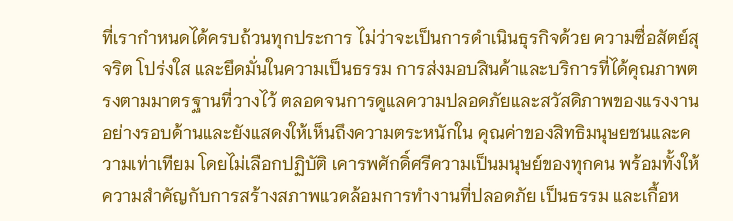ที่เรากำหนดได้ครบถ้วนทุกประการ ไม่ว่าจะเป็นการดำเนินธุรกิจด้วย ความซื่อสัตย์สุจริต โปร่งใส และยึดมั่นในความเป็นธรรม การส่งมอบสินค้าและบริการที่ได้คุณภาพตรงตามมาตรฐานที่วางไว้ ตลอดจนการดูแลความปลอดภัยและสวัสดิภาพของแรงงานอย่างรอบด้านและยังแสดงให้เห็นถึงความตระหนักใน คุณค่าของสิทธิมนุษยชนและความเท่าเทียม โดยไม่เลือกปฏิบัติ เคารพศักดิ์ศรีความเป็นมนุษย์ของทุกคน พร้อมทั้งให้ความสำคัญกับการสร้างสภาพแวดล้อมการทำงานที่ปลอดภัย เป็นธรรม และเกื้อห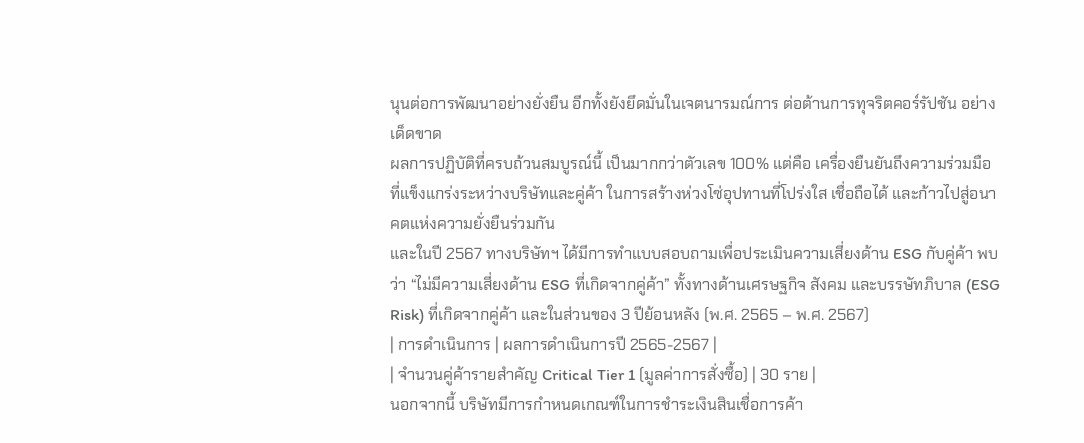นุนต่อการพัฒนาอย่างยั่งยืน อีกทั้งยังยึดมั่นในเจตนารมณ์การ ต่อต้านการทุจริตคอร์รัปชัน อย่างเด็ดขาด
ผลการปฏิบัติที่ครบถ้วนสมบูรณ์นี้ เป็นมากกว่าตัวเลข 100% แต่คือ เครื่องยืนยันถึงความร่วมมือที่แข็งแกร่งระหว่างบริษัทและคู่ค้า ในการสร้างห่วงโซ่อุปทานที่โปร่งใส เชื่อถือได้ และก้าวไปสู่อนาคตแห่งความยั่งยืนร่วมกัน
และในปี 2567 ทางบริษัทฯ ได้มีการทำแบบสอบถามเพื่อประเมินความเสี่ยงด้าน ESG กับคู่ค้า พบว่า “ไม่มีความเสี่ยงด้าน ESG ที่เกิดจากคู่ค้า” ทั้งทางด้านเศรษฐกิจ สังคม และบรรษัทภิบาล (ESG Risk) ที่เกิดจากคู่ค้า และในส่วนของ 3 ปีย้อนหลัง (พ.ศ. 2565 – พ.ศ. 2567)
| การดำเนินการ | ผลการดำเนินการปี 2565-2567 |
| จำนวนคู่ค้ารายสำคัญ Critical Tier 1 (มูลค่าการสั่งซื้อ) | 30 ราย |
นอกจากนี้ บริษัทมีการกำหนดเกณฑ์ในการชำระเงินสินเชื่อการค้า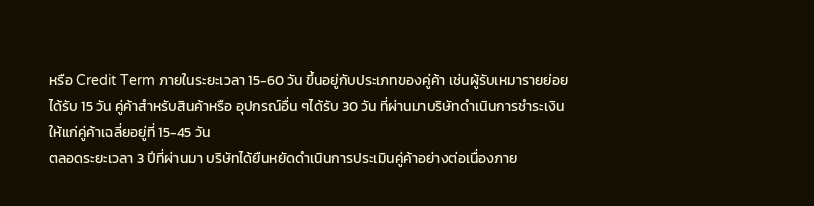หรือ Credit Term ภายในระยะเวลา 15-60 วัน ขึ้นอยู่กับประเภทของคู่ค้า เช่นผู้รับเหมารายย่อย ได้รับ 15 วัน คู่ค้าสำหรับสินค้าหรือ อุปกรณ์อื่น ๆได้รับ 30 วัน ที่ผ่านมาบริษัทดำเนินการชำระเงินให้แก่คู่ค้าเฉลี่ยอยู่ที่ 15-45 วัน
ตลอดระยะเวลา 3 ปีที่ผ่านมา บริษัทได้ยืนหยัดดำเนินการประเมินคู่ค้าอย่างต่อเนื่องภาย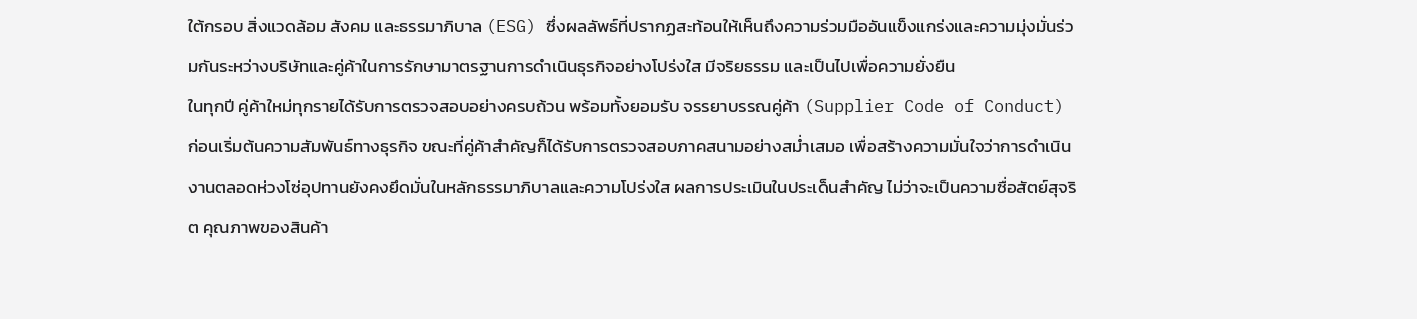ใต้กรอบ สิ่งแวดล้อม สังคม และธรรมาภิบาล (ESG) ซึ่งผลลัพธ์ที่ปรากฏสะท้อนให้เห็นถึงความร่วมมืออันแข็งแกร่งและความมุ่งมั่นร่วมกันระหว่างบริษัทและคู่ค้าในการรักษามาตรฐานการดำเนินธุรกิจอย่างโปร่งใส มีจริยธรรม และเป็นไปเพื่อความยั่งยืน
ในทุกปี คู่ค้าใหม่ทุกรายได้รับการตรวจสอบอย่างครบถ้วน พร้อมทั้งยอมรับ จรรยาบรรณคู่ค้า (Supplier Code of Conduct) ก่อนเริ่มต้นความสัมพันธ์ทางธุรกิจ ขณะที่คู่ค้าสำคัญก็ได้รับการตรวจสอบภาคสนามอย่างสม่ำเสมอ เพื่อสร้างความมั่นใจว่าการดำเนินงานตลอดห่วงโซ่อุปทานยังคงยึดมั่นในหลักธรรมาภิบาลและความโปร่งใส ผลการประเมินในประเด็นสำคัญ ไม่ว่าจะเป็นความซื่อสัตย์สุจริต คุณภาพของสินค้า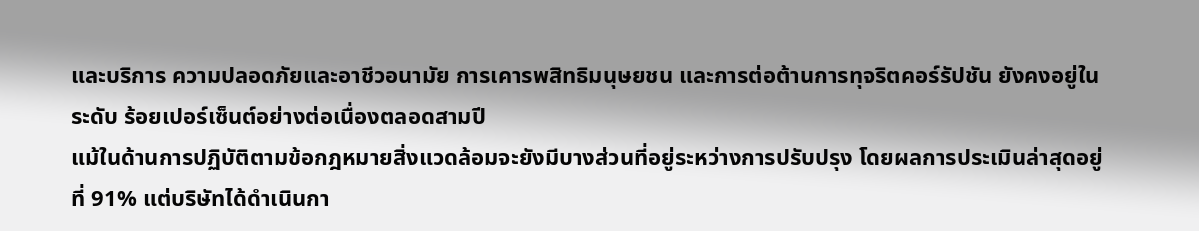และบริการ ความปลอดภัยและอาชีวอนามัย การเคารพสิทธิมนุษยชน และการต่อต้านการทุจริตคอร์รัปชัน ยังคงอยู่ในระดับ ร้อยเปอร์เซ็นต์อย่างต่อเนื่องตลอดสามปี
แม้ในด้านการปฏิบัติตามข้อกฎหมายสิ่งแวดล้อมจะยังมีบางส่วนที่อยู่ระหว่างการปรับปรุง โดยผลการประเมินล่าสุดอยู่ที่ 91% แต่บริษัทได้ดำเนินกา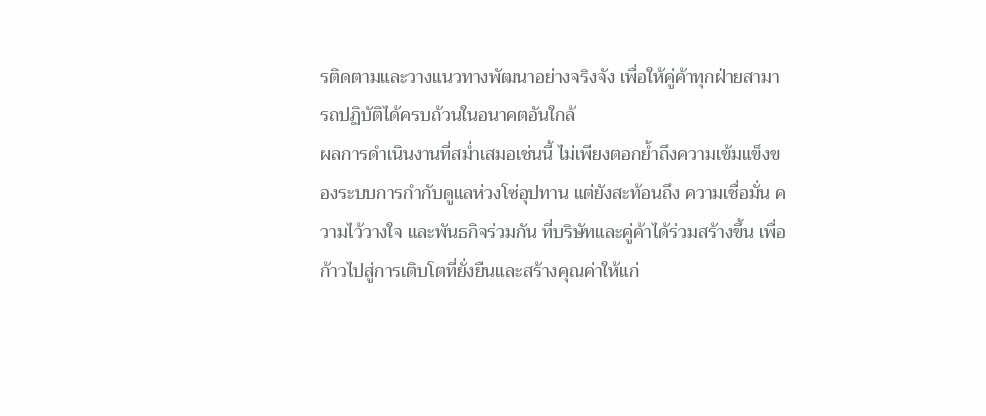รติดตามและวางแนวทางพัฒนาอย่างจริงจัง เพื่อให้คู่ค้าทุกฝ่ายสามารถปฏิบัติได้ครบถ้วนในอนาคตอันใกล้
ผลการดำเนินงานที่สม่ำเสมอเช่นนี้ ไม่เพียงตอกย้ำถึงความเข้มแข็งของระบบการกำกับดูแลห่วงโซ่อุปทาน แต่ยังสะท้อนถึง ความเชื่อมั่น ความไว้วางใจ และพันธกิจร่วมกัน ที่บริษัทและคู่ค้าได้ร่วมสร้างขึ้น เพื่อก้าวไปสู่การเติบโตที่ยั่งยืนและสร้างคุณค่าให้แก่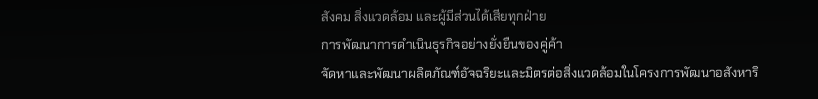สังคม สิ่งแวดล้อม และผู้มีส่วนได้เสียทุกฝ่าย
การพัฒนาการดำเนินธุรกิจอย่างยั่งยืนของคู่ค้า
จัดหาและพัฒนาผลิตภัณฑ์อัจฉริยะและมิตรต่อสิ่งแวดล้อมในโครงการพัฒนาอสังหาริ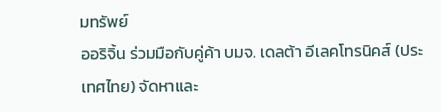มทรัพย์
ออริจิ้น ร่วมมือกับคู่ค้า บมจ. เดลต้า อีเลคโทรนิคส์ (ประเทศไทย) จัดหาและ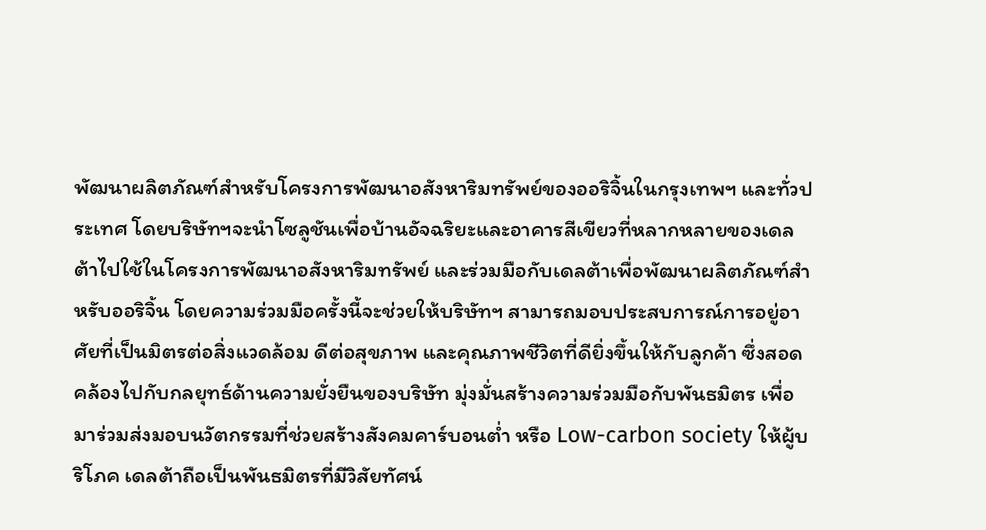พัฒนาผลิตภัณฑ์สำหรับโครงการพัฒนาอสังหาริมทรัพย์ของออริจิ้นในกรุงเทพฯ และทั่วประเทศ โดยบริษัทฯจะนำโซลูชันเพื่อบ้านอัจฉริยะและอาคารสีเขียวที่หลากหลายของเดลต้าไปใช้ในโครงการพัฒนาอสังหาริมทรัพย์ และร่วมมือกับเดลต้าเพื่อพัฒนาผลิตภัณฑ์สำหรับออริจิ้น โดยความร่วมมือครั้งนี้จะช่วยให้บริษัทฯ สามารถมอบประสบการณ์การอยู่อาศัยที่เป็นมิตรต่อสิ่งแวดล้อม ดีต่อสุขภาพ และคุณภาพชีวิตที่ดียิ่งขึ้นให้กับลูกค้า ซึ่งสอดคล้องไปกับกลยุทธ์ด้านความยั่งยืนของบริษัท มุ่งมั่นสร้างความร่วมมือกับพันธมิตร เพื่อมาร่วมส่งมอบนวัตกรรมที่ช่วยสร้างสังคมคาร์บอนต่ำ หรือ Low-carbon society ให้ผู้บริโภค เดลต้าถือเป็นพันธมิตรที่มีวิสัยทัศน์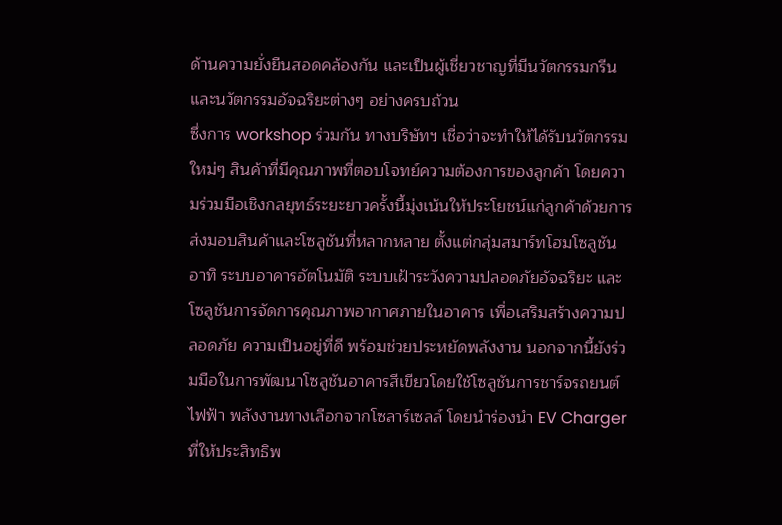ด้านความยั่งยืนสอดคล้องกัน และเป็นผู้เชี่ยวชาญที่มีนวัตกรรมกรีนและนวัตกรรมอัจฉริยะต่างๆ อย่างครบถ้วน
ซึ่งการ workshop ร่วมกัน ทางบริษัทฯ เชื่อว่าจะทำให้ได้รับนวัตกรรมใหม่ๆ สินค้าที่มีคุณภาพที่ตอบโจทย์ความต้องการของลูกค้า โดยความร่วมมือเชิงกลยุทธ์ระยะยาวครั้งนี้มุ่งเน้นให้ประโยชน์แก่ลูกค้าด้วยการส่งมอบสินค้าและโซลูชันที่หลากหลาย ตั้งแต่กลุ่มสมาร์ทโฮมโซลูชัน อาทิ ระบบอาคารอัตโนมัติ ระบบเฝ้าระวังความปลอดภัยอัจฉริยะ และโซลูชันการจัดการคุณภาพอากาศภายในอาคาร เพื่อเสริมสร้างความปลอดภัย ความเป็นอยู่ที่ดี พร้อมช่วยประหยัดพลังงาน นอกจากนี้ยังร่วมมือในการพัฒนาโซลูชันอาคารสีเขียวโดยใช้โซลูชันการชาร์จรถยนต์ไฟฟ้า พลังงานทางเลือกจากโซลาร์เซลล์ โดยนำร่องนำ EV Charger ที่ให้ประสิทธิพ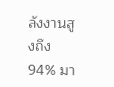ลังงานสูงถึง 94% มา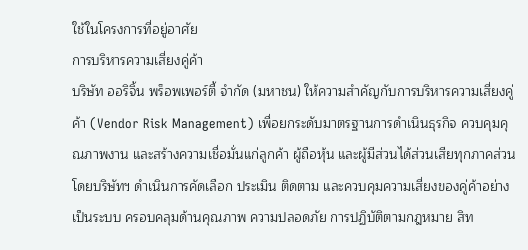ใช้ในโครงการที่อยู่อาศัย
การบริหารความเสี่ยงคู่ค้า
บริษัท ออริจิ้น พร็อพเพอร์ตี้ จำกัด (มหาชน) ให้ความสำคัญกับการบริหารความเสี่ยงคู่ค้า (Vendor Risk Management) เพื่อยกระดับมาตรฐานการดำเนินธุรกิจ ควบคุมคุณภาพงาน และสร้างความเชื่อมั่นแก่ลูกค้า ผู้ถือหุ้น และผู้มีส่วนได้ส่วนเสียทุกภาคส่วน โดยบริษัทฯ ดำเนินการคัดเลือก ประเมิน ติดตาม และควบคุมความเสี่ยงของคู่ค้าอย่างเป็นระบบ ครอบคลุมด้านคุณภาพ ความปลอดภัย การปฏิบัติตามกฎหมาย สิท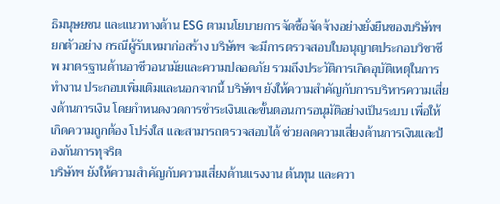ธิมนุษยชน และแนวทางด้าน ESG ตามนโยบายการจัดซื้อจัดจ้างอย่างยั่งยืนของบริษัทฯ
ยกตัวอย่าง กรณีผู้รับเหมาก่อสร้าง บริษัทฯ จะมีการตรวจสอบใบอนุญาตประกอบวิชาชีพ มาตรฐานด้านอาชีวอนามัยและความปลอดภัย รวมถึงประวัติการเกิดอุบัติเหตุในการทำงาน ประกอบเพิ่มเติมและนอกจากนี้ บริษัทฯ ยังให้ความสำคัญกับการบริหารความเสี่ยงด้านการเงิน โดยกำหนดงวดการชำระเงินและขั้นตอนการอนุมัติอย่างเป็นระบบ เพื่อให้เกิดความถูกต้อง โปร่งใส และสามารถตรวจสอบได้ ช่วยลดความเสี่ยงด้านการเงินและป้องกันการทุจริต
บริษัทฯ ยังให้ความสำคัญกับความเสี่ยงด้านแรงงาน ต้นทุน และควา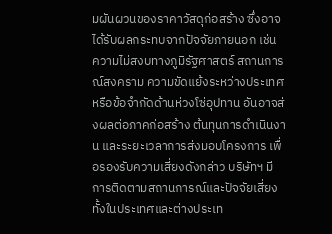มผันผวนของราคาวัสดุก่อสร้าง ซึ่งอาจได้รับผลกระทบจากปัจจัยภายนอก เช่น ความไม่สงบทางภูมิรัฐศาสตร์ สถานการณ์สงคราม ความขัดแย้งระหว่างประเทศ หรือข้อจำกัดด้านห่วงโซ่อุปทาน อันอาจส่งผลต่อภาคก่อสร้าง ต้นทุนการดำเนินงาน และระยะเวลาการส่งมอบโครงการ เพื่อรองรับความเสี่ยงดังกล่าว บริษัทฯ มีการติดตามสถานการณ์และปัจจัยเสี่ยงทั้งในประเทศและต่างประเท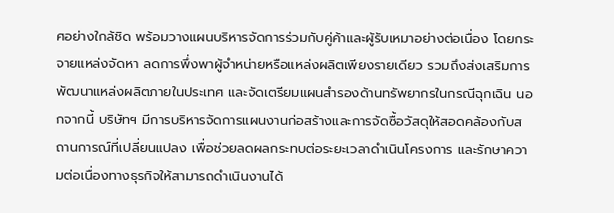ศอย่างใกล้ชิด พร้อมวางแผนบริหารจัดการร่วมกับคู่ค้าและผู้รับเหมาอย่างต่อเนื่อง โดยกระจายแหล่งจัดหา ลดการพึ่งพาผู้จำหน่ายหรือแหล่งผลิตเพียงรายเดียว รวมถึงส่งเสริมการพัฒนาแหล่งผลิตภายในประเทศ และจัดเตรียมแผนสำรองด้านทรัพยากรในกรณีฉุกเฉิน นอกจากนี้ บริษัทฯ มีการบริหารจัดการแผนงานก่อสร้างและการจัดซื้อวัสดุให้สอดคล้องกับสถานการณ์ที่เปลี่ยนแปลง เพื่อช่วยลดผลกระทบต่อระยะเวลาดำเนินโครงการ และรักษาความต่อเนื่องทางธุรกิจให้สามารถดำเนินงานได้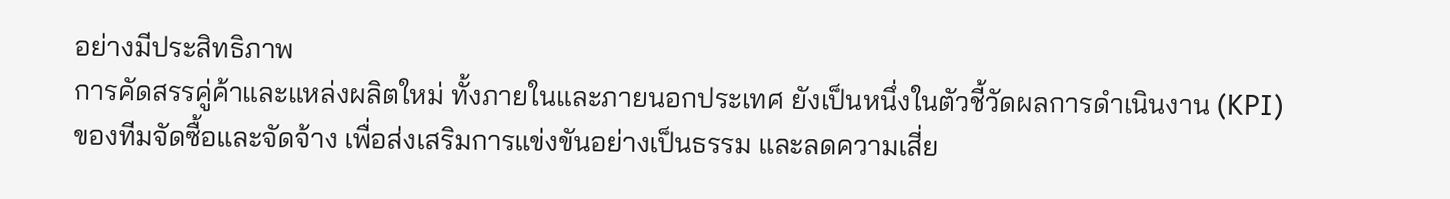อย่างมีประสิทธิภาพ
การคัดสรรคู่ค้าและแหล่งผลิตใหม่ ทั้งภายในและภายนอกประเทศ ยังเป็นหนึ่งในตัวชี้วัดผลการดำเนินงาน (KPI) ของทีมจัดซื้อและจัดจ้าง เพื่อส่งเสริมการแข่งขันอย่างเป็นธรรม และลดความเสี่ย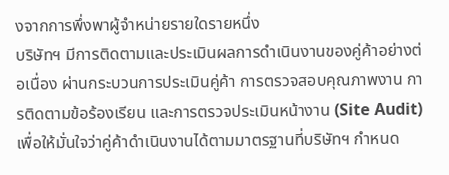งจากการพึ่งพาผู้จำหน่ายรายใดรายหนึ่ง
บริษัทฯ มีการติดตามและประเมินผลการดำเนินงานของคู่ค้าอย่างต่อเนื่อง ผ่านกระบวนการประเมินคู่ค้า การตรวจสอบคุณภาพงาน การติดตามข้อร้องเรียน และการตรวจประเมินหน้างาน (Site Audit) เพื่อให้มั่นใจว่าคู่ค้าดำเนินงานได้ตามมาตรฐานที่บริษัทฯ กำหนด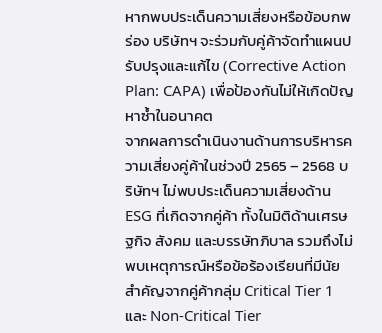หากพบประเด็นความเสี่ยงหรือข้อบกพร่อง บริษัทฯ จะร่วมกับคู่ค้าจัดทำแผนปรับปรุงและแก้ไข (Corrective Action Plan: CAPA) เพื่อป้องกันไม่ให้เกิดปัญหาซ้ำในอนาคต
จากผลการดำเนินงานด้านการบริหารความเสี่ยงคู่ค้าในช่วงปี 2565 – 2568 บริษัทฯ ไม่พบประเด็นความเสี่ยงด้าน ESG ที่เกิดจากคู่ค้า ทั้งในมิติด้านเศรษฐกิจ สังคม และบรรษัทภิบาล รวมถึงไม่พบเหตุการณ์หรือข้อร้องเรียนที่มีนัยสำคัญจากคู่ค้ากลุ่ม Critical Tier 1 และ Non-Critical Tier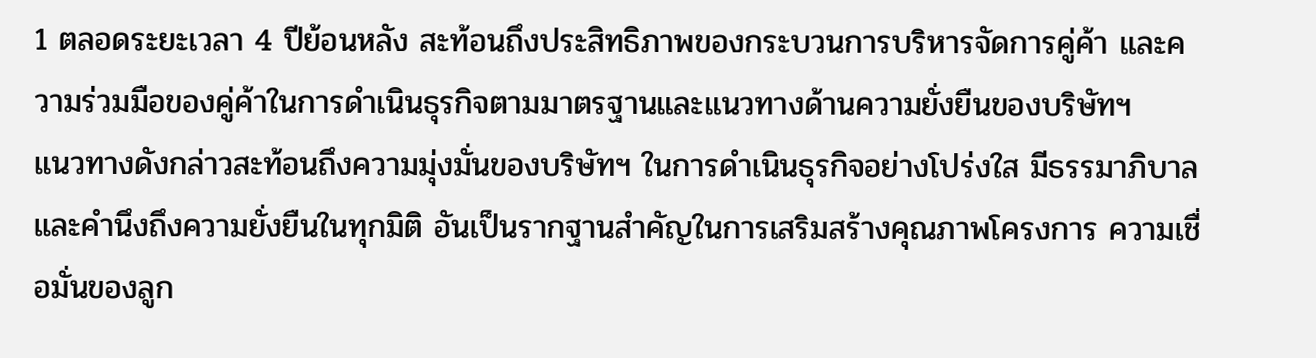1 ตลอดระยะเวลา 4 ปีย้อนหลัง สะท้อนถึงประสิทธิภาพของกระบวนการบริหารจัดการคู่ค้า และความร่วมมือของคู่ค้าในการดำเนินธุรกิจตามมาตรฐานและแนวทางด้านความยั่งยืนของบริษัทฯ
แนวทางดังกล่าวสะท้อนถึงความมุ่งมั่นของบริษัทฯ ในการดำเนินธุรกิจอย่างโปร่งใส มีธรรมาภิบาล และคำนึงถึงความยั่งยืนในทุกมิติ อันเป็นรากฐานสำคัญในการเสริมสร้างคุณภาพโครงการ ความเชื่อมั่นของลูก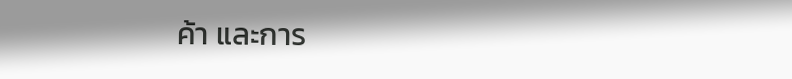ค้า และการ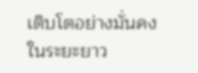เติบโตอย่างมั่นคงในระยะยาว